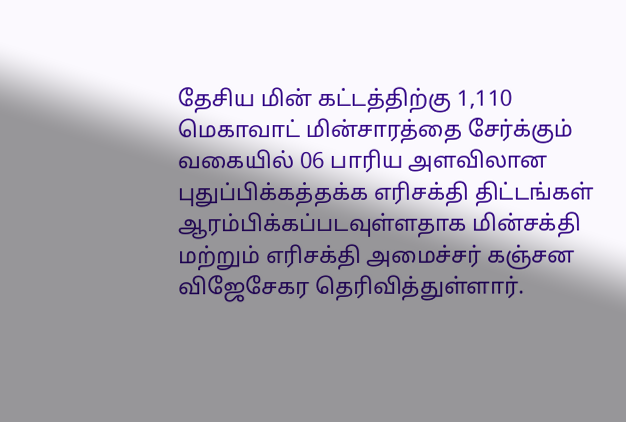தேசிய மின் கட்டத்திற்கு 1,110 மெகாவாட் மின்சாரத்தை சேர்க்கும் வகையில் 06 பாரிய அளவிலான புதுப்பிக்கத்தக்க எரிசக்தி திட்டங்கள் ஆரம்பிக்கப்படவுள்ளதாக மின்சக்தி மற்றும் எரிசக்தி அமைச்சர் கஞ்சன விஜேசேகர தெரிவித்துள்ளார்.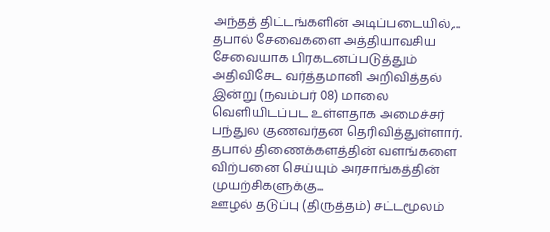அந்தத் திட்டங்களின் அடிப்படையில்,...
தபால் சேவைகளை அத்தியாவசிய சேவையாக பிரகடனப்படுத்தும் அதிவிசேட வர்த்தமானி அறிவித்தல் இன்று (நவம்பர் 08) மாலை வெளியிடப்பட உள்ளதாக அமைச்சர் பந்துல குணவர்தன தெரிவித்துள்ளார்.
தபால் திணைக்களத்தின் வளங்களை விற்பனை செய்யும் அரசாங்கத்தின் முயற்சிகளுக்கு...
ஊழல் தடுப்பு (திருத்தம்) சட்டமூலம்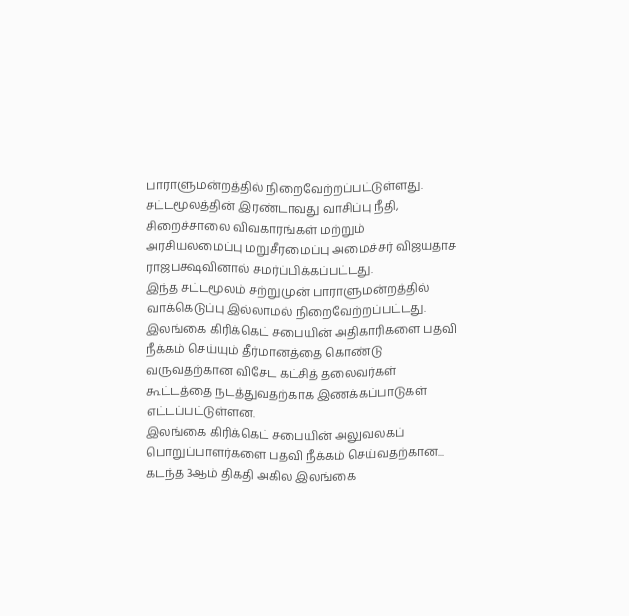பாராளுமன்றத்தில் நிறைவேற்றப்பட்டுள்ளது.
சட்டமூலத்தின் இரண்டாவது வாசிப்பு நீதி, சிறைச்சாலை விவகாரங்கள் மற்றும் அரசியலமைப்பு மறுசீரமைப்பு அமைச்சர் விஜயதாச ராஜபக்ஷவினால் சமர்ப்பிக்கப்பட்டது.
இந்த சட்டமூலம் சற்றுமுன் பாராளுமன்றத்தில் வாக்கெடுப்பு இல்லாமல் நிறைவேற்றப்பட்டது.
இலங்கை கிரிக்கெட் சபையின் அதிகாரிகளை பதவி நீக்கம் செய்யும் தீர்மானத்தை கொண்டு வருவதற்கான விசேட கட்சித் தலைவர்கள் கூட்டத்தை நடத்துவதற்காக இணக்கப்பாடுகள் எட்டப்பட்டுள்ளன.
இலங்கை கிரிக்கெட் சபையின் அலுவலகப் பொறுப்பாளர்களை பதவி நீக்கம் செய்வதற்கான...
கடந்த 3ஆம் திகதி அகில இலங்கை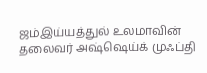ஜம்இய்யத்துல் உலமாவின் தலைவர் அஷ்ஷெய்க் முஃப்தி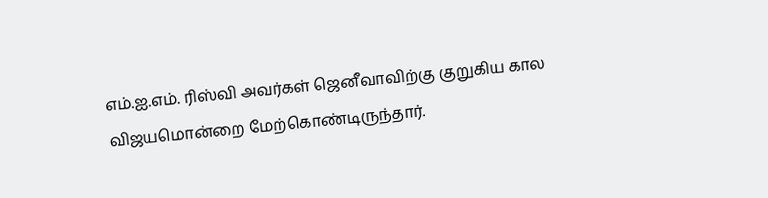எம்.ஐ.எம். ரிஸ்வி அவர்கள் ஜெனீவாவிற்கு குறுகிய கால விஜயமொன்றை மேற்கொண்டிருந்தார்.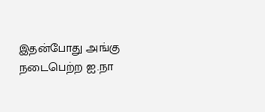இதன்போது அங்கு நடைபெற்ற ஐ.நா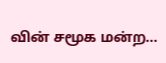வின் சமூக மன்ற...